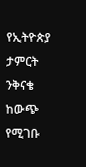የኢትዮጵያ ታምርት ንቅናቄ ከውጭ የሚገቡ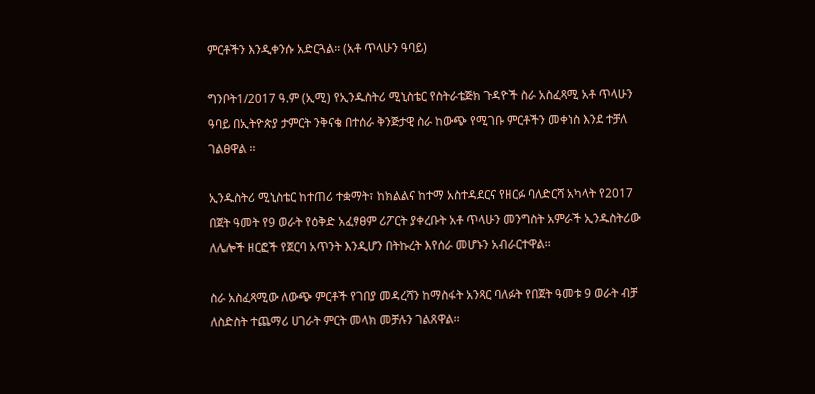ምርቶችን እንዲቀንሱ አድርጓል፡፡ (አቶ ጥላሁን ዓባይ)

ግንቦት1/2017 ዓ.ም (ኢሚ) የኢንዱስትሪ ሚኒስቴር የስትራቴጅክ ጉዳዮች ስራ አስፈጻሚ አቶ ጥላሁን ዓባይ በኢትዮጵያ ታምርት ንቅናቄ በተሰራ ቅንጅታዊ ስራ ከውጭ የሚገቡ ምርቶችን መቀነስ እንደ ተቻለ ገልፀዋል ፡፡

ኢንዱስትሪ ሚኒስቴር ከተጠሪ ተቋማት፣ ከክልልና ከተማ አስተዳደርና የዘርፉ ባለድርሻ አካላት የ2017 በጀት ዓመት የ9 ወራት የዕቅድ አፈፃፀም ሪፖርት ያቀረቡት አቶ ጥላሁን መንግስት አምራች ኢንዱስትሪው ለሌሎች ዘርፎች የጀርባ አጥንት እንዲሆን በትኩረት እየሰራ መሆኑን አብራርተዋል፡፡

ስራ አስፈጻሚው ለውጭ ምርቶች የገበያ መዳረሻን ከማስፋት አንጻር ባለፉት የበጀት ዓመቱ 9 ወራት ብቻ ለስድስት ተጨማሪ ሀገራት ምርት መላክ መቻሉን ገልጸዋል፡፡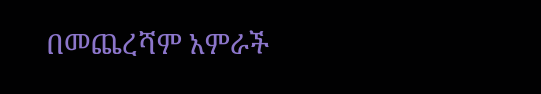በመጨረሻም አምራች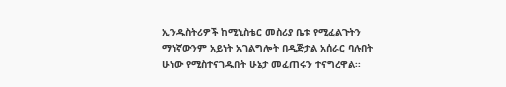ኢንዱስትሪዎች ከሚኒስቴር መስሪያ ቤቱ የሚፈልጉትን ማነኛውንም አይነት አገልግሎት በዲጅታል አሰራር ባሉበት ሁነው የሚስተናገዱበት ሁኔታ መፈጠሩን ተናግረዋል፡፡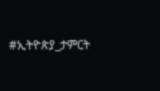#ኢትዮጵያ_ታምርት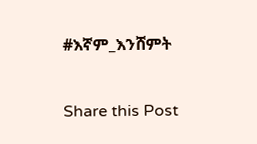#እኛም_እንሸምት

Share this Post